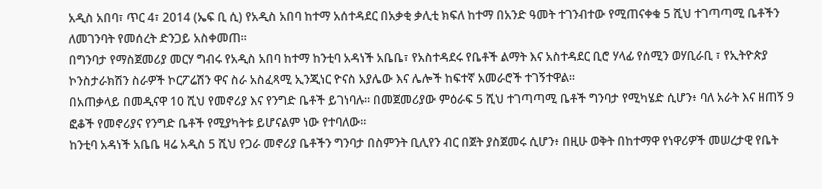አዲስ አበባ፣ ጥር 4፣ 2014 (ኤፍ ቢ ሲ) የአዲስ አበባ ከተማ አሰተዳደር በአቃቂ ቃሊቲ ክፍለ ከተማ በአንድ ዓመት ተገንብተው የሚጠናቀቁ 5 ሺህ ተገጣጣሚ ቤቶችን ለመገንባት የመሰረት ድንጋይ አስቀመጠ።
በግንባታ የማስጀመሪያ መርሃ ግብሩ የአዲስ አበባ ከተማ ከንቲባ አዳነች አቤቤ፣ የአስተዳደሩ የቤቶች ልማት እና አስተዳደር ቢሮ ሃላፊ የሰሚን ወሃቢራቢ ፣ የኢትዮጵያ ኮንስታራክሽን ስራዎች ኮርፖሬሽን ዋና ስራ አስፈጻሚ ኢንጂነር ዮናስ አያሌው እና ሌሎች ከፍተኛ አመራሮች ተገኝተዋል፡፡
በአጠቃላይ በመዲናዋ 10 ሺህ የመኖሪያ እና የንግድ ቤቶች ይገነባሉ። በመጀመሪያው ምዕራፍ 5 ሺህ ተገጣጣሚ ቤቶች ግንባታ የሚካሄድ ሲሆን፥ ባለ አራት እና ዘጠኝ 9 ፎቆች የመኖሪያና የንግድ ቤቶች የሚያካትቱ ይሆናልም ነው የተባለው፡፡
ከንቲባ አዳነች አቤቤ ዛሬ አዲስ 5 ሺህ የጋራ መኖሪያ ቤቶችን ግንባታ በስምንት ቢሊየን ብር በጀት ያስጀመሩ ሲሆን፥ በዚሁ ወቅት በከተማዋ የነዋሪዎች መሠረታዊ የቤት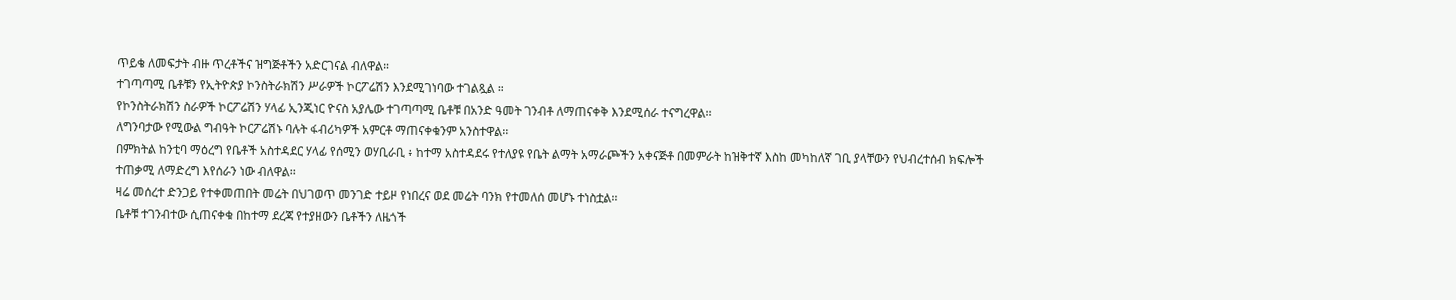ጥይቄ ለመፍታት ብዙ ጥረቶችና ዝግጅቶችን አድርገናል ብለዋል።
ተገጣጣሚ ቤቶቹን የኢትዮጵያ ኮንስትራክሽን ሥራዎች ኮርፖሬሽን እንደሚገነባው ተገልጿል ።
የኮንስትራክሽን ስራዎች ኮርፖሬሽን ሃላፊ ኢንጂነር ዮናስ አያሌው ተገጣጣሚ ቤቶቹ በአንድ ዓመት ገንብቶ ለማጠናቀቅ እንደሚሰራ ተናግረዋል፡፡
ለግንባታው የሚውል ግብዓት ኮርፖሬሽኑ ባሉት ፋብሪካዎች አምርቶ ማጠናቀቁንም አንስተዋል፡፡
በምክትል ከንቲባ ማዕረግ የቤቶች አስተዳደር ሃላፊ የሰሚን ወሃቢራቢ ፥ ከተማ አስተዳደሩ የተለያዩ የቤት ልማት አማራጮችን አቀናጅቶ በመምራት ከዝቅተኛ እስከ መካከለኛ ገቢ ያላቸውን የህብረተሰብ ክፍሎች ተጠቃሚ ለማድረግ እየሰራን ነው ብለዋል፡፡
ዛሬ መሰረተ ድንጋይ የተቀመጠበት መሬት በህገወጥ መንገድ ተይዞ የነበረና ወደ መሬት ባንክ የተመለሰ መሆኑ ተነስቷል፡፡
ቤቶቹ ተገንብተው ሲጠናቀቁ በከተማ ደረጃ የተያዘውን ቤቶችን ለዜጎች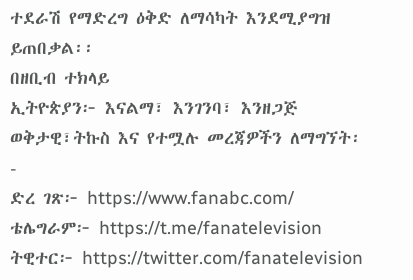ተደራሽ የማድረግ ዕቅድ ለማሳካት እንደሚያግዝ
ይጠበቃል፡፡
በዘቢብ ተክላይ
ኢትዮጵያን፦ እናልማ፣ እንገንባ፣ እንዘጋጅ
ወቅታዊ፣ትኩስ እና የተሟሉ መረጃዎችን ለማግኘት፡-
ድረ ገጽ፦ https://www.fanabc.com/
ቴሌግራም፦ https://t.me/fanatelevision
ትዊተር፦ https://twitter.com/fanatelevision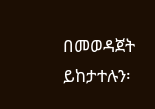በመወዳጀት ይከታተሉን፡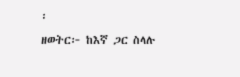፡
ዘወትር፦ ከእኛ ጋር ስላሉ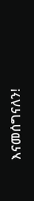እናመሰግናለን!